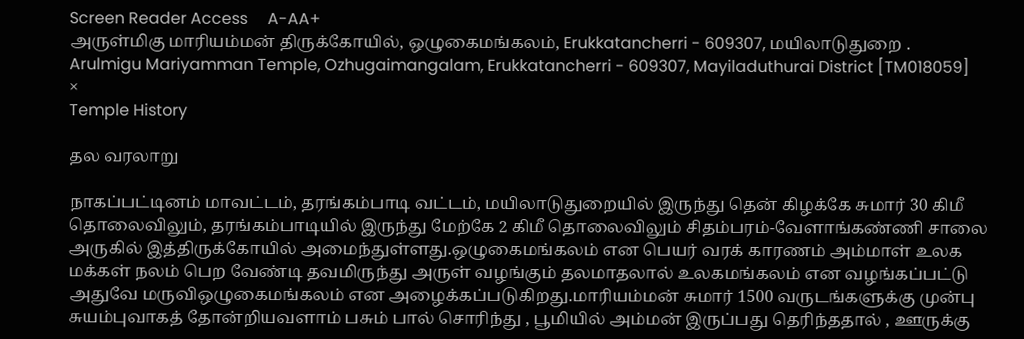Screen Reader Access     A-AA+
அருள்மிகு மாரியம்மன் திருக்கோயில், ஒழுகைமங்கலம், Erukkatancherri - 609307, மயிலாடுதுறை .
Arulmigu Mariyamman Temple, Ozhugaimangalam, Erukkatancherri - 609307, Mayiladuthurai District [TM018059]
×
Temple History

தல வரலாறு

நாகப்பட்டினம் மாவட்டம், தரங்கம்பாடி வட்டம், மயிலாடுதுறையில் இருந்து தென் கிழக்கே சுமார் 30 கிமீ தொலைவிலும், தரங்கம்பாடியில் இருந்து மேற்கே 2 கிமீ தொலைவிலும் சிதம்பரம்-வேளாங்கண்ணி சாலை அருகில் இத்திருக்கோயில் அமைந்துள்ளது.ஒழுகைமங்கலம் என பெயர் வரக் காரணம் அம்மாள் உலக மக்கள் நலம் பெற வேண்டி தவமிருந்து அருள் வழங்கும் தலமாதலால் உலகமங்கலம் என வழங்கப்பட்டு அதுவே மருவிஒழுகைமங்கலம் என அழைக்கப்படுகிறது.மாரியம்மன் சுமார் 1500 வருடங்களுக்கு முன்பு சுயம்புவாகத் தோன்றியவளாம் பசும் பால் சொரிந்து , பூமியில் அம்மன் இருப்பது தெரிந்ததால் , ஊருக்கு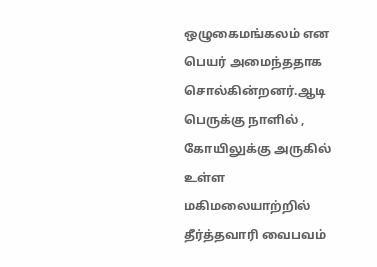ஒழுகைமங்கலம் என பெயர் அமைந்ததாக சொல்கின்றனர்.ஆடி பெருக்கு நாளில் , கோயிலுக்கு அருகில் உள்ள மகிமலையாற்றில் தீர்த்தவாரி வைபவம்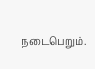நடைபெறும்.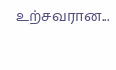உற்சவரான...